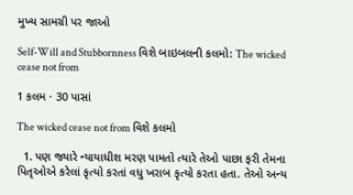મુખ્ય સામગ્રી પર જાઓ

Self-Will and Stubbornness વિશે બાઇબલની કલમો: The wicked cease not from

1 કલમ · 30 પાસાં

The wicked cease not from વિશે કલમો

  1. પણ જ્યારે ન્યાયાધીશ મરણ પામતો ત્યારે તેઓ પાછા ફરી તેમના પિતૃઓએ કરેલાં કૃત્યો કરતાં વધુ ખરાબ કૃત્યો કરતા હતા. તેઓ અન્ય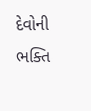દેવોની ભક્તિ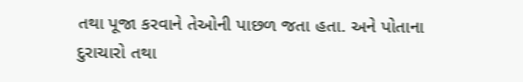તથા પૂજા કરવાને તેઓની પાછળ જતા હતા. અને પોતાના દુરાચારો તથા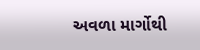અવળા માર્ગોથી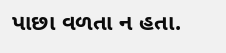પાછા વળતા ન હતા.